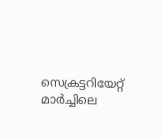സെക്രട്ടറിയേറ്റ് മാര്‍ച്ചിലെ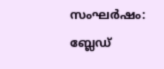സംഘര്‍ഷം: ബ്ലേഡ്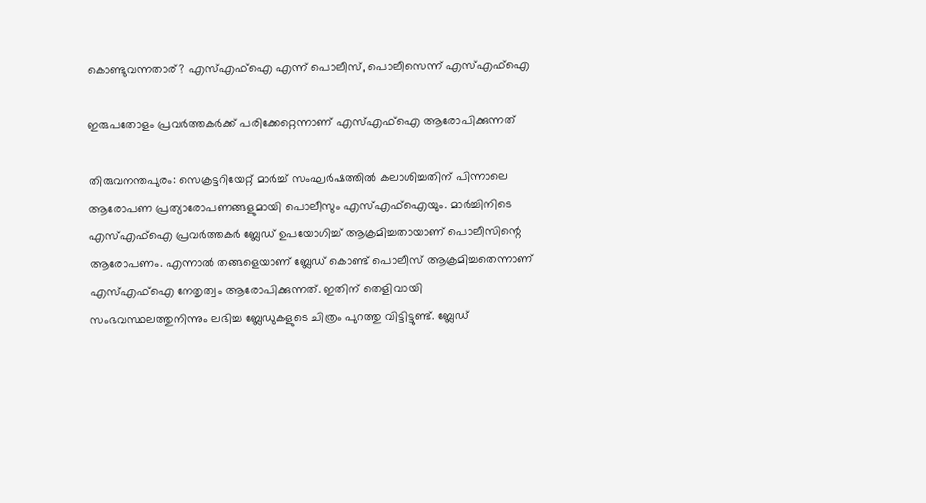കൊണ്ടുവന്നതാര്? എസ്എഫ്‌ഐ എന്ന് പൊലീസ്, പൊലീസെന്ന് എസ്എഫ്‌ഐ

ഇരുപതോളം പ്രവര്‍ത്തകര്‍ക്ക് പരിക്കേറ്റെന്നാണ് എസ്എഫ്‌ഐ ആരോപിക്കുന്നത്

തിരുവനന്തപുരം: സെക്രട്ടറിയേറ്റ് മാര്‍ച്ച് സംഘര്‍ഷത്തില്‍ കലാശിച്ചതിന് പിന്നാലെ ആരോപണ പ്രത്യാരോപണങ്ങളുമായി പൊലീസും എസ്എഫ്‌ഐയും. മാര്‍ച്ചിനിടെ എസ്എഫ്‌ഐ പ്രവര്‍ത്തകര്‍ ബ്ലേഡ് ഉപയോഗിച്ച് ആക്രമിച്ചതായാണ് പൊലീസിന്റെ ആരോപണം. എന്നാല്‍ തങ്ങളെയാണ് ബ്ലേഡ് കൊണ്ട് പൊലീസ് ആക്രമിച്ചതെന്നാണ് എസ്എഫ്‌ഐ നേതൃത്വം ആരോപിക്കുന്നത്. ഇതിന് തെളിവായി സംഭവസ്ഥലത്തുനിന്നും ലഭിച്ച ബ്ലേഡുകളുടെ ചിത്രം പുറത്തു വിട്ടിട്ടുണ്ട്. ബ്ലേഡ്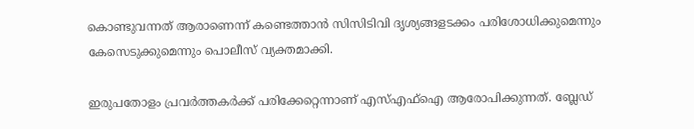കൊണ്ടുവന്നത് ആരാണെന്ന് കണ്ടെത്താന്‍ സിസിടിവി ദൃശ്യങ്ങളടക്കം പരിശോധിക്കുമെന്നും കേസെടുക്കുമെന്നും പൊലീസ് വ്യക്തമാക്കി.

ഇരുപതോളം പ്രവര്‍ത്തകര്‍ക്ക് പരിക്കേറ്റെന്നാണ് എസ്എഫ്‌ഐ ആരോപിക്കുന്നത്. ബ്ലേഡ്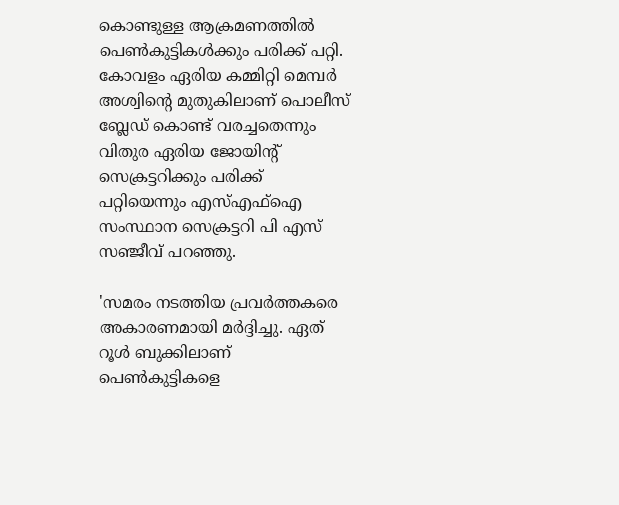കൊണ്ടുള്ള ആക്രമണത്തില്‍ പെണ്‍കുട്ടികള്‍ക്കും പരിക്ക് പറ്റി. കോവളം ഏരിയ കമ്മിറ്റി മെമ്പര്‍ അശ്വിന്റെ മുതുകിലാണ് പൊലീസ് ബ്ലേഡ് കൊണ്ട് വരച്ചതെന്നും വിതുര ഏരിയ ജോയിന്റ് സെക്രട്ടറിക്കും പരിക്ക് പറ്റിയെന്നും എസ്എഫ്‌ഐ സംസ്ഥാന സെക്രട്ടറി പി എസ് സഞ്ജീവ് പറഞ്ഞു.

'സമരം നടത്തിയ പ്രവര്‍ത്തകരെ അകാരണമായി മര്‍ദ്ദിച്ചു. ഏത് റൂള്‍ ബുക്കിലാണ് പെണ്‍കുട്ടികളെ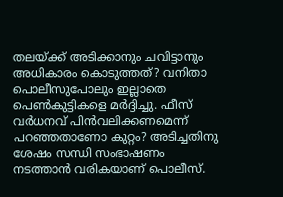തലയ്ക്ക് അടിക്കാനും ചവിട്ടാനും അധികാരം കൊടുത്തത്? വനിതാ പൊലീസുപോലും ഇല്ലാതെ പെണ്‍കുട്ടികളെ മര്‍ദ്ദിച്ചു. ഫീസ് വര്‍ധനവ് പിന്‍വലിക്കണമെന്ന് പറഞ്ഞതാണോ കുറ്റം? അടിച്ചതിനു ശേഷം സന്ധി സംഭാഷണം നടത്താന്‍ വരികയാണ് പൊലീസ്.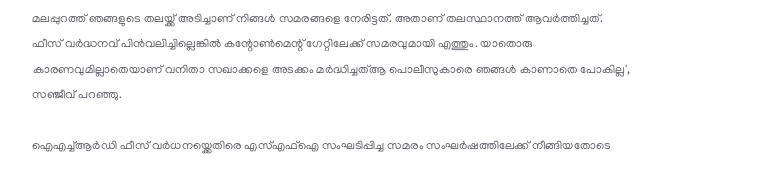മലപ്പുറത്ത് ഞങ്ങളുടെ തലയ്ക്ക് അടിച്ചാണ് നിങ്ങള്‍ സമരങ്ങളെ നേരിട്ടത്. അതാണ് തലസ്ഥാനത്ത് ആവര്‍ത്തിച്ചത്. ഫീസ് വര്‍ദ്ധനവ് പിന്‍വലിച്ചില്ലെങ്കില്‍ കന്റോണ്‍മെന്റ് ഗേറ്റിലേക്ക് സമരവുമായി എത്തും. യാതൊരു കാരണവുമില്ലാതെയാണ് വനിതാ സഖാക്കളെ അടക്കം മര്‍ദ്ധിച്ചത്ആ പൊലീസുകാരെ ഞങ്ങള്‍ കാണാതെ പോകില്ല', സഞ്ജീവ് പറഞ്ഞു.

ഐഎച്ച്ആർഡി ഫീസ് വർധനയ്ക്കെതിരെ എസ്എഫ്ഐ സംഘടിപ്പിച്ച സമരം സംഘര്‍ഷത്തിലേക്ക് നീങ്ങിയതോടെ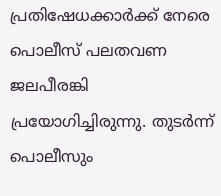പ്രതിഷേധക്കാര്‍ക്ക് നേരെ പൊലീസ് പലതവണ ജലപീരങ്കി പ്രയോഗിച്ചിരുന്നു. തുടര്‍ന്ന് പൊലീസും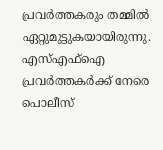പ്രവര്‍ത്തകരും തമ്മില്‍ ഏറ്റുമുട്ടുകയായിരുന്നു. എസ്എഫ്‌ഐ പ്രവര്‍ത്തകര്‍ക്ക് നേരെ പൊലീസ്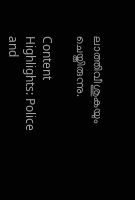ലാത്തിവീശുകയും ചെയ്തിരുന്നു.

Content Highlights: Police and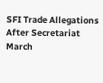SFI Trade Allegations After Secretariat March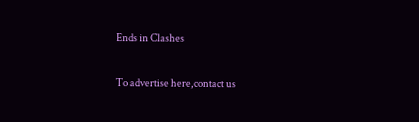Ends in Clashes

To advertise here,contact us